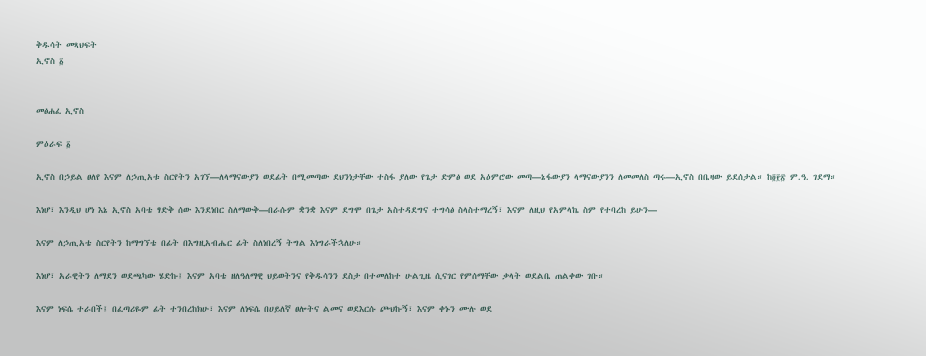ቅዱሳት መጻህፍት
ኢኖስ ፩


መፅሐፈ ኢኖስ

ምዕራፍ ፩

ኢኖስ በኃይል ፀለየ እናም ለኃጢአቱ ስርየትን አገኘ—ለላማናውያን ወደፊት በሚመጣው ደህንነታቸው ተስፋ ያለው የጌታ ድምፅ ወደ አዕምሮው መጣ—ኔፋውያን ላማናውያንን ለመመለስ ጣሩ—ኢኖስ በቤዛው ይደሰታል። ከ፬፻፳ ም.ዓ. ገደማ።

እነሆ፣ እንዲህ ሆነ እኔ ኢኖስ አባቴ ፃድቅ ሰው እንደነበር ስለማውቅ—በራሱም ቋንቋ እናም ደግሞ በጌታ አስተዳደግና ተግሳፅ ስላስተማረኝ፣ እናም ለዚህ የአምላኬ ስም የተባረከ ይሁን—

እናም ለኃጢአቴ ስርየትን ከማግኘቴ በፊት በእግዚአብሔር ፊት ስለነበረኝ ትግል እነግራችኋለሁ።

እነሆ፣ አራዊትን ለማደን ወደጫካው ሄድኩ፤ እናም አባቴ ዘለዓለማዊ ህይወትንና የቅዱሳንን ደስታ በተመለከተ ሁልጊዜ ሲናገር የምሰማቸው ቃላት ወደልቤ ጠልቀው ገቡ።

እናም ነፍሴ ተራበች፤ በፈጣሪዬም ፊት ተንበረከክሁ፣ እናም ለነፍሴ በሀይለኛ ፀሎትና ልመና ወደእርሱ ጮህኩኝ፣ እናም ቀኑን ሙሉ ወደ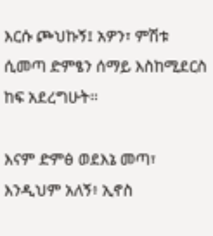እርሱ ጮህኩኝ፤ አዎን፣ ምሽቱ ሲመጣ ድምፄን ሰማይ እስከሚደርስ ከፍ አደረግሁት።

እናም ድምፅ ወደእኔ መጣ፣ እንዲህም አለኝ፥ ኢኖስ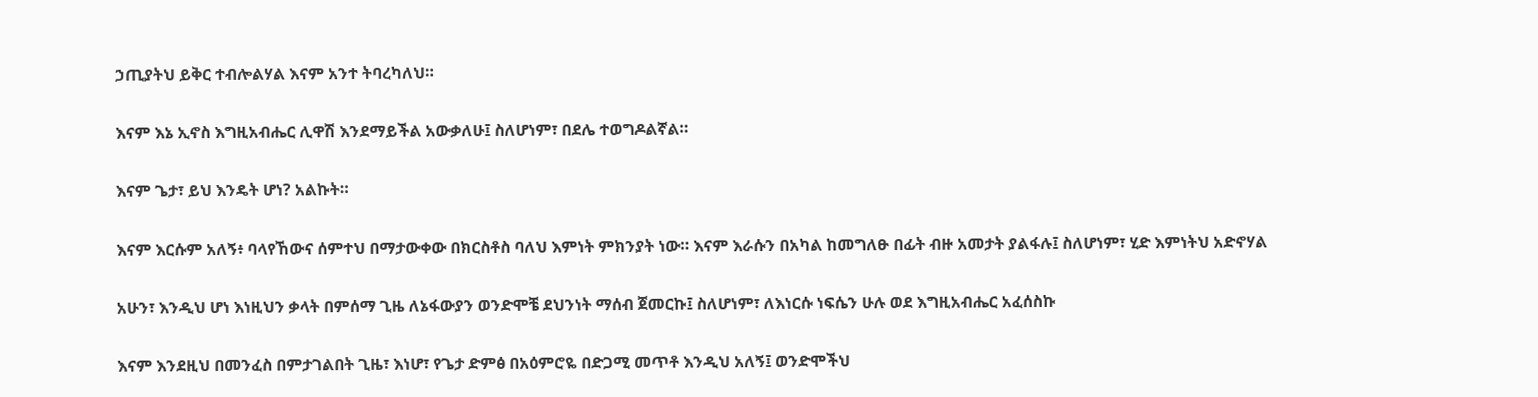ኃጢያትህ ይቅር ተብሎልሃል እናም አንተ ትባረካለህ።

እናም እኔ ኢኖስ እግዚአብሔር ሊዋሽ እንደማይችል አውቃለሁ፤ ስለሆነም፣ በደሌ ተወግዶልኛል።

እናም ጌታ፣ ይህ እንዴት ሆነ? አልኩት።

እናም እርሱም አለኝ፥ ባላየኸውና ሰምተህ በማታውቀው በክርስቶስ ባለህ እምነት ምክንያት ነው። እናም እራሱን በአካል ከመግለፁ በፊት ብዙ አመታት ያልፋሉ፤ ስለሆነም፣ ሂድ እምነትህ አድኖሃል

አሁን፣ እንዲህ ሆነ እነዚህን ቃላት በምሰማ ጊዜ ለኔፋውያን ወንድሞቼ ደህንነት ማሰብ ጀመርኩ፤ ስለሆነም፣ ለእነርሱ ነፍሴን ሁሉ ወደ እግዚአብሔር አፈሰስኩ

እናም እንደዚህ በመንፈስ በምታገልበት ጊዜ፣ እነሆ፣ የጌታ ድምፅ በአዕምሮዬ በድጋሚ መጥቶ እንዲህ አለኝ፤ ወንድሞችህ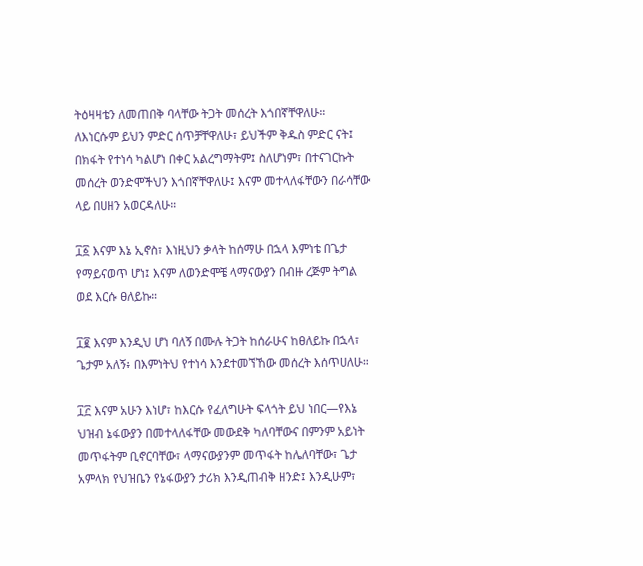ትዕዛዛቴን ለመጠበቅ ባላቸው ትጋት መሰረት እጎበኛቸዋለሁ። ለእነርሱም ይህን ምድር ሰጥቻቸዋለሁ፣ ይህችም ቅዱስ ምድር ናት፤ በክፋት የተነሳ ካልሆነ በቀር አልረግማትም፤ ስለሆነም፣ በተናገርኩት መሰረት ወንድሞችህን እጎበኛቸዋለሁ፤ እናም መተላለፋቸውን በራሳቸው ላይ በሀዘን አወርዳለሁ።

፲፩ እናም እኔ ኢኖስ፣ እነዚህን ቃላት ከሰማሁ በኋላ እምነቴ በጌታ የማይናወጥ ሆነ፤ እናም ለወንድሞቼ ላማናውያን በብዙ ረጅም ትግል ወደ እርሱ ፀለይኩ።

፲፪ እናም እንዲህ ሆነ ባለኝ በሙሉ ትጋት ከሰራሁና ከፀለይኩ በኋላ፣ ጌታም አለኝ፥ በእምነትህ የተነሳ እንደተመኘኸው መሰረት እሰጥሀለሁ።

፲፫ እናም አሁን እነሆ፣ ከእርሱ የፈለግሁት ፍላጎት ይህ ነበር—የእኔ ህዝብ ኔፋውያን በመተላለፋቸው መውደቅ ካለባቸውና በምንም አይነት መጥፋትም ቢኖርባቸው፣ ላማናውያንም መጥፋት ከሌለባቸው፣ ጌታ አምላክ የህዝቤን የኔፋውያን ታሪክ እንዲጠብቅ ዘንድ፤ እንዲሁም፣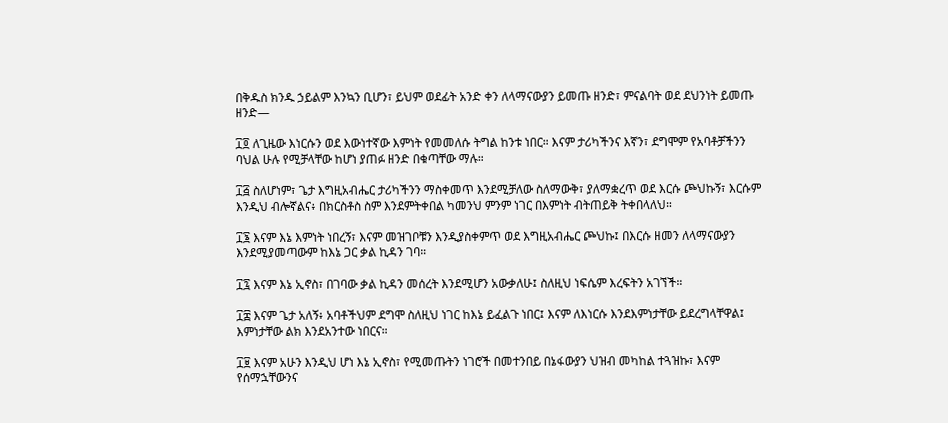በቅዱስ ክንዱ ኃይልም እንኳን ቢሆን፣ ይህም ወደፊት አንድ ቀን ለላማናውያን ይመጡ ዘንድ፣ ምናልባት ወደ ደህንነት ይመጡ ዘንድ—

፲፬ ለጊዜው እነርሱን ወደ እውነተኛው እምነት የመመለሱ ትግል ከንቱ ነበር። እናም ታሪካችንና እኛን፣ ደግሞም የአባቶቻችንን ባህል ሁሉ የሚቻላቸው ከሆነ ያጠፉ ዘንድ በቁጣቸው ማሉ።

፲፭ ስለሆነም፣ ጌታ እግዚአብሔር ታሪካችንን ማስቀመጥ እንደሚቻለው ስለማውቅ፣ ያለማቋረጥ ወደ እርሱ ጮህኩኝ፣ እርሱም እንዲህ ብሎኛልና፥ በክርስቶስ ስም እንደምትቀበል ካመንህ ምንም ነገር በእምነት ብትጠይቅ ትቀበላለህ።

፲፮ እናም እኔ እምነት ነበረኝ፣ እናም መዝገቦቹን እንዲያስቀምጥ ወደ እግዚአብሔር ጮህኩ፤ በእርሱ ዘመን ለላማናውያን እንደሚያመጣውም ከእኔ ጋር ቃል ኪዳን ገባ።

፲፯ እናም እኔ ኢኖስ፣ በገባው ቃል ኪዳን መሰረት እንደሚሆን አውቃለሁ፤ ስለዚህ ነፍሴም እረፍትን አገኘች።

፲፰ እናም ጌታ አለኝ፥ አባቶችህም ደግሞ ስለዚህ ነገር ከእኔ ይፈልጉ ነበር፤ እናም ለእነርሱ እንደእምነታቸው ይደረግላቸዋል፤ እምነታቸው ልክ እንደአንተው ነበርና።

፲፱ እናም አሁን እንዲህ ሆነ እኔ ኢኖስ፣ የሚመጡትን ነገሮች በመተንበይ በኔፋውያን ህዝብ መካከል ተጓዝኩ፣ እናም የሰማኋቸውንና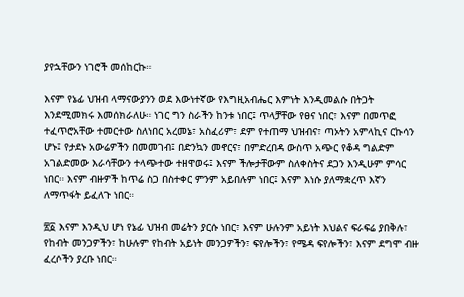ያየኋቸውን ነገሮች መሰከርኩ።

እናም የኔፊ ህዝብ ላማናውያንን ወደ እውነተኛው የእግዚአብሔር እምነት እንዲመልሱ በትጋት እንደሚመክሩ እመሰክራለሁ። ነገር ግን ስራችን ከንቱ ነበር፤ ጥላቻቸው የፀና ነበር፣ እናም በመጥፎ ተፈጥሮአቸው ተመርተው ስለነበር አረመኔ፣ አስፈሪም፣ ደም የተጠማ ህዝብና፣ ጣኦትን አምላኪና ርኩሳን ሆኑ፤ የታደኑ አውሬዎችን በመመገብ፤ በድንኳን መኖርና፣ በምድረበዳ ውስጥ አጭር የቆዳ ግልድም አገልድመው እራሳቸውን ተላጭተው ተዘዋወሩ፤ እናም ችሎታቸውም ስለቀስትና ደጋን እንዲሁም ምሳር ነበር። እናም ብዙዎች ከጥሬ ስጋ በስተቀር ምንም አይበሉም ነበር፤ እናም እነሱ ያለማቋረጥ እኛን ለማጥፋት ይፈለጉ ነበር።

፳፩ እናም እንዲህ ሆነ የኔፊ ህዝብ መሬትን ያርሱ ነበር፣ እናም ሁሉንም አይነት እህልና ፍራፍሬ ያበቅሉ፣ የከብት መንጋዎችን፣ ከሁሉም የከብት አይነት መንጋዎችን፣ ፍየሎችን፣ የሜዳ ፍየሎችን፣ እናም ደግሞ ብዙ ፈረሶችን ያረቡ ነበር።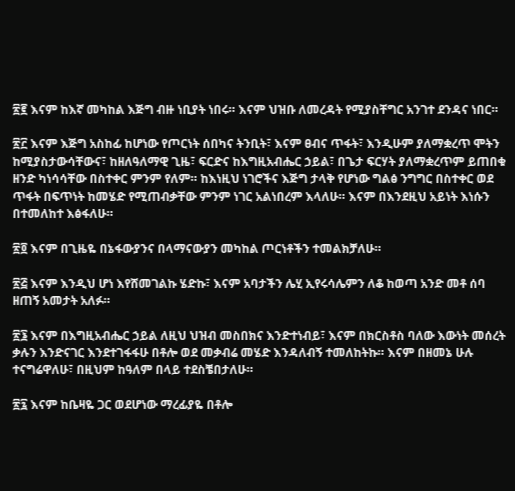፳፪ እናም ከእኛ መካከል እጅግ ብዙ ነቢያት ነበሩ። እናም ህዝቡ ለመረዳት የሚያስቸግር አንገተ ደንዳና ነበር።

፳፫ እናም እጅግ አስከፊ ከሆነው የጦርነት ሰበካና ትንቢት፣ እናም ፀብና ጥፋት፣ እንዲሁም ያለማቋረጥ ሞትን ከሚያስታውሳቸውና፣ ከዘለዓለማዊ ጊዜ፣ ፍርድና ከእግዚአብሔር ኃይል፣ በጌታ ፍርሃት ያለማቋረጥም ይጠበቁ ዘንድ ካነሳሳቸው በስተቀር ምንም የለም። ከእነዚህ ነገሮችና እጅግ ታላቅ የሆነው ግልፅ ንግግር በስተቀር ወደ ጥፋት በፍጥነት ከመሄድ የሚጠብቃቸው ምንም ነገር አልነበረም እላለሁ። እናም በእንደዚህ አይነት እነሱን በተመለከተ እፅፋለሁ።

፳፬ እናም በጊዜዬ በኔፋውያንና በላማናውያን መካከል ጦርነቶችን ተመልክቻለሁ።

፳፭ እናም እንዲህ ሆነ እየሸመገልኩ ሄድኩ፣ እናም አባታችን ሌሂ ኢየሩሳሌምን ለቆ ከወጣ አንድ መቶ ሰባ ዘጠኝ አመታት አለፉ።

፳፮ እናም በእግዚአብሔር ኃይል ለዚህ ህዝብ መስበክና እንድተነብይ፣ እናም በክርስቶስ ባለው እውነት መሰረት ቃሉን እንድናገር እንደተገፋፋሁ በቶሎ ወደ መቃብሬ መሄድ እንዳለብኝ ተመለከትኩ። እናም በዘመኔ ሁሉ ተናግሬዋለሁ፣ በዚህም ከዓለም በላይ ተደስቼበታለሁ።

፳፯ እናም ከቤዛዬ ጋር ወደሆነው ማረፊያዬ በቶሎ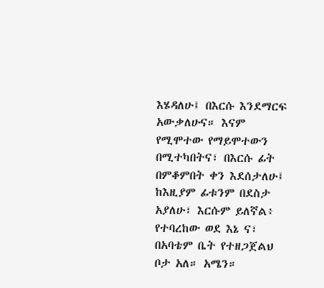እሄዳለሁ፤ በእርሱ እንደማርፍ አውቃለሁና። እናም የሚሞተው የማይሞተውን በሚተካበትና፣ በእርሱ ፊት በምቆምበት ቀን እደሰታለሁ፤ ከእዚያም ፊቱንም በደስታ አያለሁ፣ እርሱም ይለኛል፥ የተባረከው ወደ እኔ ና፣ በአባቴም ቤት የተዘጋጀልህ ቦታ አለ። አሜን።